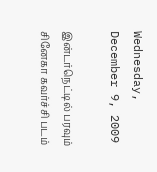Wednesday, December 9, 2009

இன்டர்நெட்டில் பரவும் சினேகா கவர்ச்சி படம்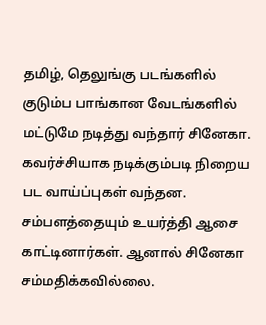தமிழ், தெலுங்கு படங்களில் குடும்ப பாங்கான வேடங்களில் மட்டுமே நடித்து வந்தார் சினேகா. கவர்ச்சியாக நடிக்கும்படி நிறைய பட வாய்ப்புகள் வந்தன. சம்பளத்தையும் உயர்த்தி ஆசை காட்டினார்கள். ஆனால் சினேகா சம்மதிக்கவில்லை.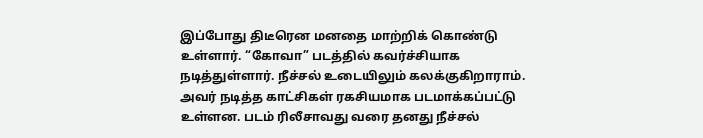இப்போது திடீரென மனதை மாற்றிக் கொண்டு உள்ளார். “கோவா” படத்தில் கவர்ச்சியாக நடித்துள்ளார். நீச்சல் உடையிலும் கலக்குகிறாராம். அவர் நடித்த காட்சிகள் ரகசியமாக படமாக்கப்பட்டு உள்ளன. படம் ரிலீசாவது வரை தனது நீச்சல்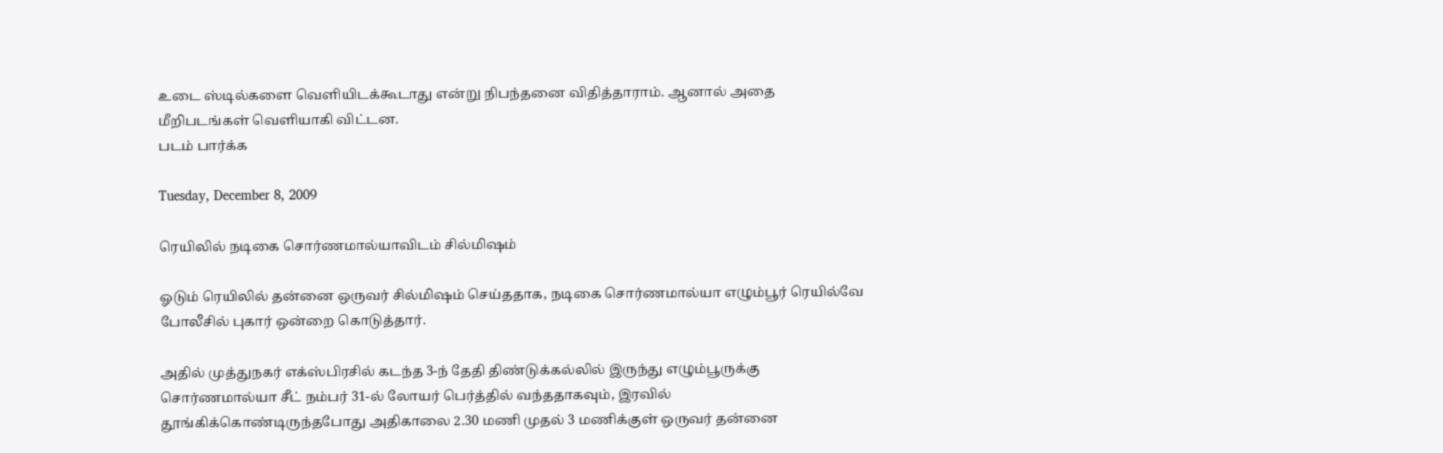உடை ஸ்டில்களை வெளியிடக்கூடாது என்று நிபந்தனை விதித்தாராம். ஆனால் அதை மீறிபடங்கள் வெளியாகி விட்டன.
படம் பார்க்க

Tuesday, December 8, 2009

ரெயிலில் நடிகை சொர்ணமால்யாவிடம் சில்மிஷம்

ஓடும் ரெயிலில் தன்னை ஒருவர் சில்மிஷம் செய்ததாக, நடிகை சொர்ணமால்யா எழும்பூர் ரெயில்வே போலீசில் புகார் ஒன்றை கொடுத்தார்.

அதில் முத்துநகர் எக்ஸ்பிரசில் கடந்த 3-ந் தேதி திண்டுக்கல்லில் இருந்து எழும்பூருக்கு சொர்ணமால்யா சீட் நம்பர் 31-ல் லோயர் பெர்த்தில் வந்ததாகவும், இரவில் தூங்கிக்கொண்டிருந்தபோது அதிகாலை 2.30 மணி முதல் 3 மணிக்குள் ஒருவர் தன்னை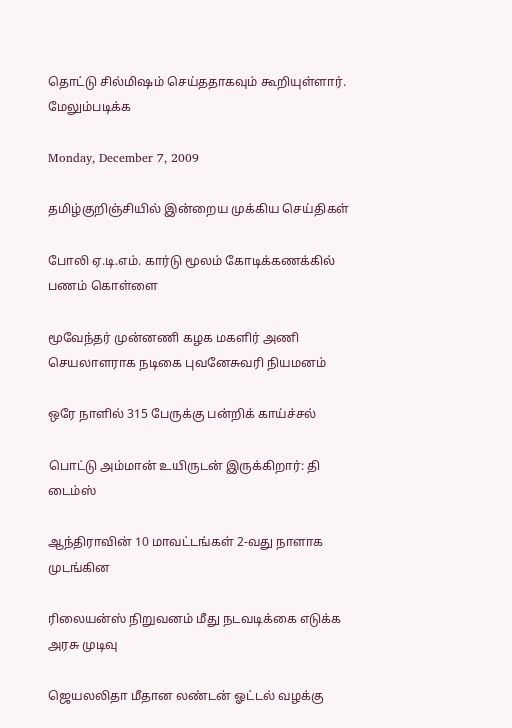தொட்டு சில்மிஷம் செய்ததாகவும் கூறியுள்ளார். மேலும்படிக்க

Monday, December 7, 2009

தமிழ்குறிஞ்சியில் இன்றைய முக்கிய செய்திகள்

போலி ஏ.டி.எம். கார்டு மூலம் கோடிக்கணக்கில் பணம் கொள்ளை

மூவேந்தர் முன்னணி கழக மகளிர் அணி செயலாளராக நடிகை புவனேசுவரி நியமனம்

ஒரே நாளில் 315 பேருக்கு பன்றிக் காய்ச்சல்

பொட்டு அம்மான் உயிருடன் இருக்கிறார்: தி டைம்ஸ்

ஆந்திராவின் 10 மாவட்டங்கள் 2-வது நாளாக முடங்கின

ரி‌லைய‌ன்‌ஸ் நிறுவன‌ம் மீது நடவடி‌க்‌கை எடு‌க்க அரசு முடிவு

ஜெயலலிதா மீதான லண்டன் ஓட்டல் வழக்கு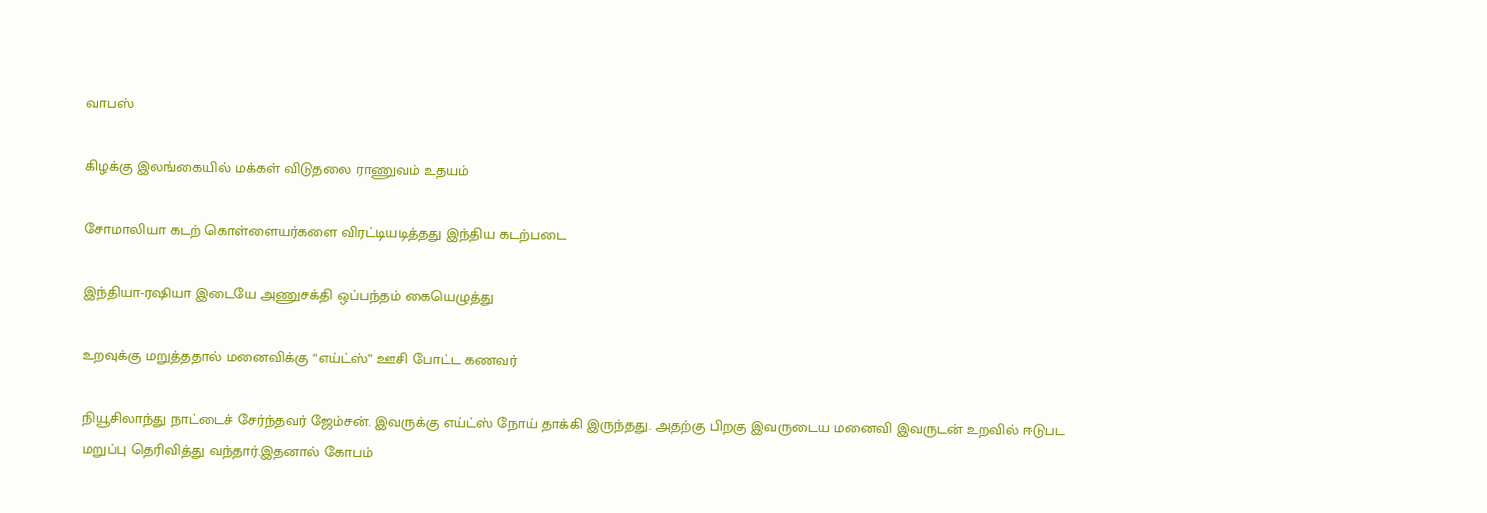வாபஸ்

கிழக்கு இலங்கையில் மக்கள் விடுதலை ராணுவம் உதயம்

சோமாலியா கடற் கொள்ளையர்களை விரட்டியடித்தது இந்திய கடற்படை

இந்தியா-ரஷியா இடையே அணுசக்தி ஒப்பந்தம் கையெழுத்து

உறவுக்கு மறுத்ததால் மனைவிக்கு “எய்ட்ஸ்” ஊசி போட்ட கணவர்

நியூசிலாந்து நாட்டைச் சேர்ந்தவர் ஜேம்சன். இவருக்கு எய்ட்ஸ் நோய் தாக்கி இருந்தது. அதற்கு பிறகு இவருடைய மனைவி இவருடன் உறவில் ஈடுபட மறுப்பு தெரிவித்து வந்தார்.இதனால் கோபம்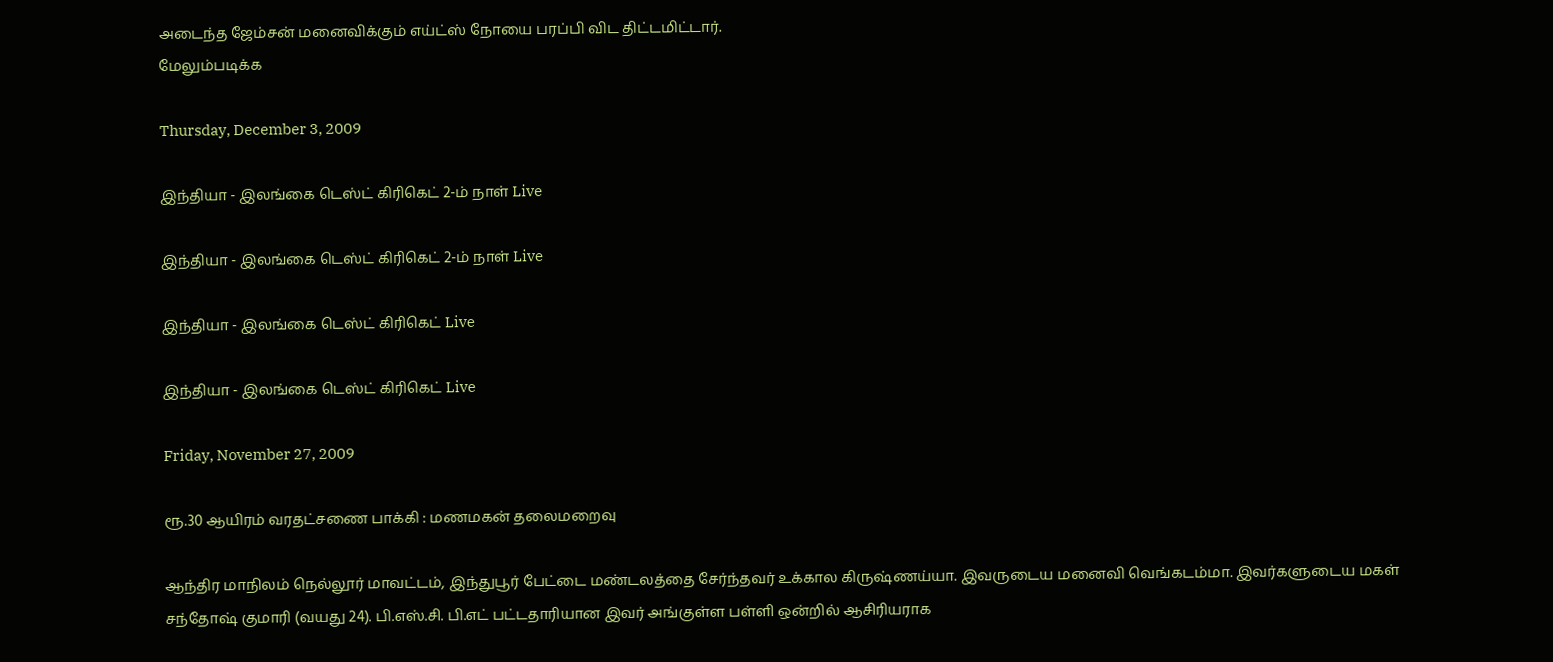அடைந்த ஜேம்சன் மனைவிக்கும் எய்ட்ஸ் நோயை பரப்பி விட திட்டமிட்டார்.
மேலும்படிக்க

Thursday, December 3, 2009

இந்தியா - இலங்கை டெஸ்ட் கிரிகெட் 2-ம் நாள் Live

இந்தியா - இலங்கை டெஸ்ட் கிரிகெட் 2-ம் நாள் Live

இந்தியா - இலங்கை டெஸ்ட் கிரிகெட் Live

இந்தியா - இலங்கை டெஸ்ட் கிரிகெட் Live

Friday, November 27, 2009

ரூ.30 ஆயிரம் வரதட்சணை பாக்கி : மணமகன் தலைமறைவு

ஆந்திர மாநிலம் நெல்லூர் மாவட்டம், இந்துபூர் பேட்டை மண்டலத்தை சேர்ந்தவர் உக்கால கிருஷ்ணய்யா. இவருடைய மனைவி வெங்கடம்மா. இவர்களுடைய மகள் சந்தோஷ் குமாரி (வயது 24). பி.எஸ்.சி. பி.எட் பட்டதாரியான இவர் அங்குள்ள பள்ளி ஒன்றில் ஆசிரியராக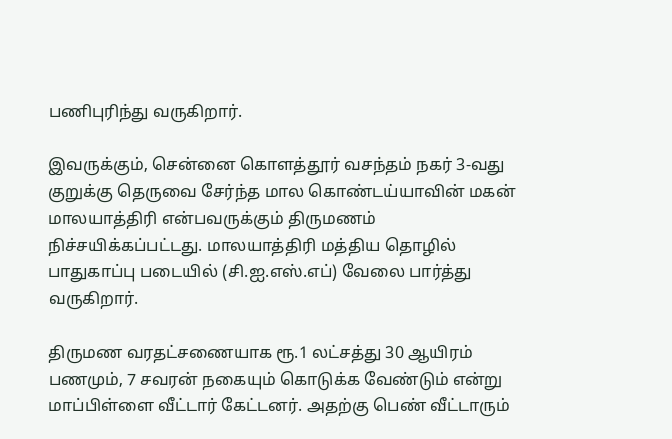பணிபுரிந்து வருகிறார்.

இவருக்கும், சென்னை கொளத்தூர் வசந்தம் நகர் 3-வது குறுக்கு தெருவை சேர்ந்த மால கொண்டய்யாவின் மகன் மாலயாத்திரி என்பவருக்கும் திருமணம் நிச்சயிக்கப்பட்டது. மாலயாத்திரி மத்திய தொழில் பாதுகாப்பு படையில் (சி.ஐ.எஸ்.எப்) வேலை பார்த்து வருகிறார்.

திருமண வரதட்சணையாக ரூ.1 லட்சத்து 30 ஆயிரம் பணமும், 7 சவரன் நகையும் கொடுக்க வேண்டும் என்று மாப்பிள்ளை வீட்டார் கேட்டனர். அதற்கு பெண் வீட்டாரும்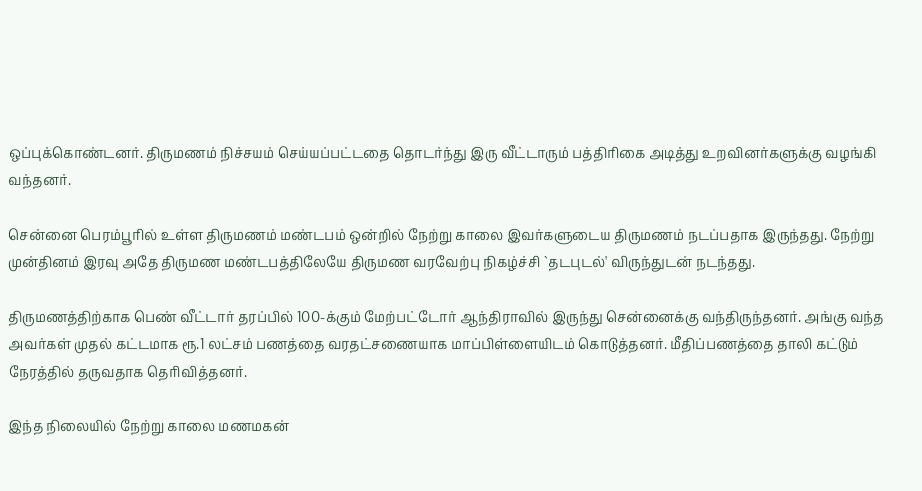ஒப்புக்கொண்டனர். திருமணம் நிச்சயம் செய்யப்பட்டதை தொடர்ந்து இரு வீட்டாரும் பத்திரிகை அடித்து உறவினர்களுக்கு வழங்கி வந்தனர்.

சென்னை பெரம்பூரில் உள்ள திருமணம் மண்டபம் ஒன்றில் நேற்று காலை இவர்களுடைய திருமணம் நடப்பதாக இருந்தது. நேற்று முன்தினம் இரவு அதே திருமண மண்டபத்திலேயே திருமண வரவேற்பு நிகழ்ச்சி `தடபுடல்' விருந்துடன் நடந்தது.

திருமணத்திற்காக பெண் வீட்டார் தரப்பில் 100-க்கும் மேற்பட்டோர் ஆந்திராவில் இருந்து சென்னைக்கு வந்திருந்தனர். அங்கு வந்த அவர்கள் முதல் கட்டமாக ரூ.1 லட்சம் பணத்தை வரதட்சணையாக மாப்பிள்ளையிடம் கொடுத்தனர். மீதிப்பணத்தை தாலி கட்டும் நேரத்தில் தருவதாக தெரிவித்தனர்.

இந்த நிலையில் நேற்று காலை மணமகன்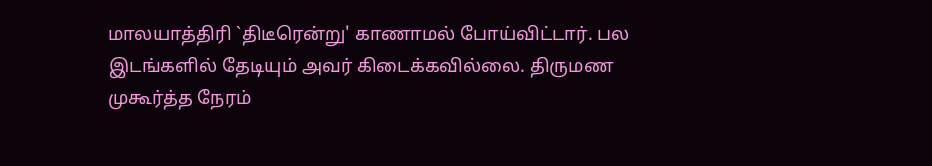மாலயாத்திரி `திடீரென்று' காணாமல் போய்விட்டார். பல இடங்களில் தேடியும் அவர் கிடைக்கவில்லை. திருமண முகூர்த்த நேரம்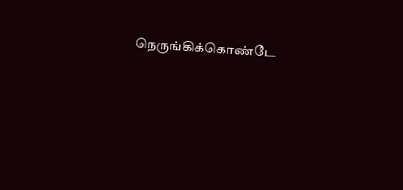நெருங்கிக்கொண்டே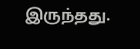இருந்தது.